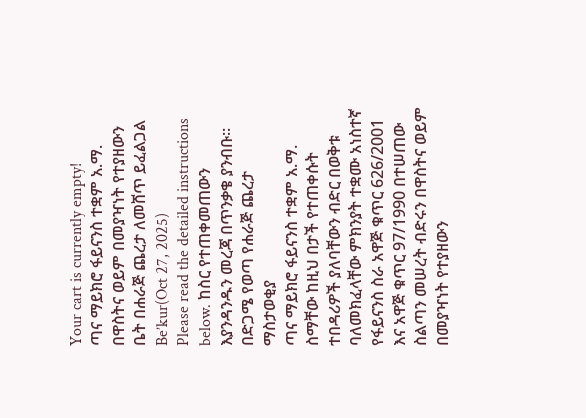Your cart is currently empty!
ጣና ማይክሮ ፋይናንስ ተቋም አ.ማ. በዋስትና ወይም በመያዣነት የተያዘውን ቤት በሐራጅ ጨረታ ለመሸጥ ይፈልጋል
Be’kur(Oct 27, 2025)
Please read the detailed instructions below. ከስር የተጠቀመጠውን እያንዳንዱን መረጃ በጥንቃቄ ያንብቡ።
በድጋሜ የወጣ የሐራጅ ጨረታ ማስታወቂያ
ጣና ማይክሮ ፋይናንስ ተቋም አ.ማ. ስማቸው ከዚህ በታች የተጠቀሱት ተበዳሪዎች ያለባቸውን ብድር በወቅቱ ባለመክፈላቸው ምክንያት ተቋሙ አነስተኛ የፋይናንስ ስራ አዋጅ ቁጥር 626/2001 እና አዋጅ ቁጥር 97/1990 በተሠጠው ስልጣን መሠረት ብድሩን በዋስትና ወይም በመያዣነት የተያዘውን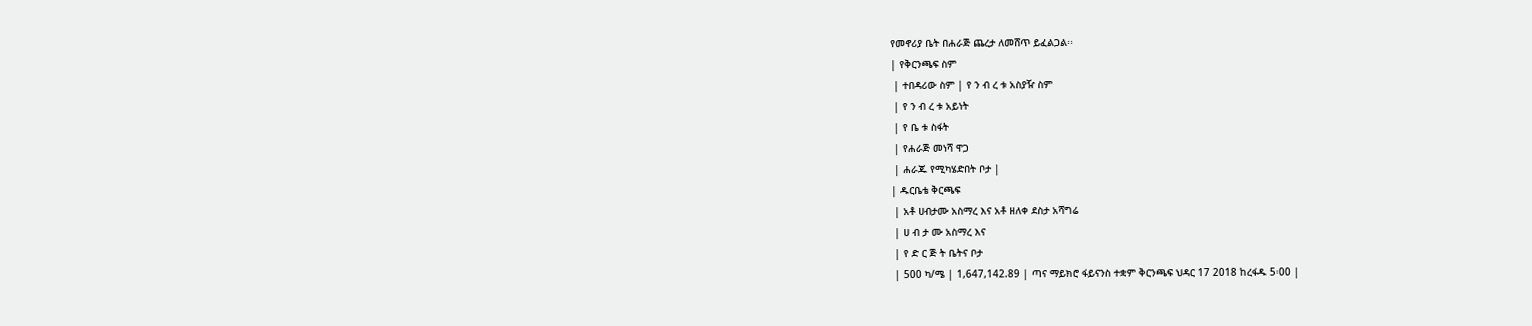የመኖሪያ ቤት በሐራጅ ጨረታ ለመሸጥ ይፈልጋል፡፡
| የቅርንጫፍ ስም
 | ተበዳሪው ስም | የ ን ብ ረ ቱ አስያዥ ስም
 | የ ን ብ ረ ቱ አይነት
 | የ ቤ ቱ ስፋት
 | የሐራጅ መነሻ ዋጋ
 | ሐራጁ የሚካሄድበት ቦታ |
| ዱርቤቴ ቅርጫፍ
 | አቶ ሀብታሙ አስማረ እና አቶ ዘለቀ ደስታ አሻግሬ
 | ሀ ብ ታ ሙ አስማረ እና
 | የ ድ ር ጅ ት ቤትና ቦታ
 | 500 ካ/ሜ | 1,647,142.89 | ጣና ማይክሮ ፋይናንስ ተቋም ቅርንጫፍ ህዳር 17 2018 ከረፋዱ 5፡00 |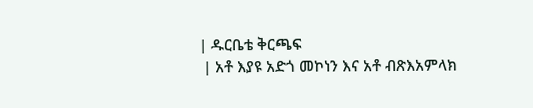| ዱርቤቴ ቅርጫፍ
 | አቶ እያዩ አድጎ መኮነን እና አቶ ብጽእአምላክ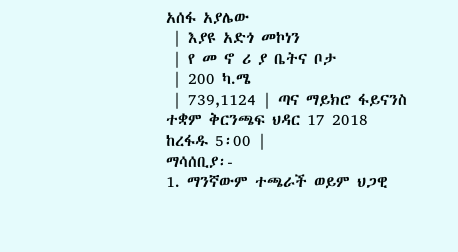አሰፋ አያሌው
 | እያዩ አድጎ መኮነን
 | የ መ ኖ ሪ ያ ቤትና ቦታ
 | 200 ካ.ሜ
 | 739,1124 | ጣና ማይክሮ ፋይናንስ ተቋም ቅርንጫፍ ህዳር 17 2018 ከረፋዱ 5፡00 |
ማሳሰቢያ፡-
1. ማንኛውም ተጫራች ወይም ህጋዊ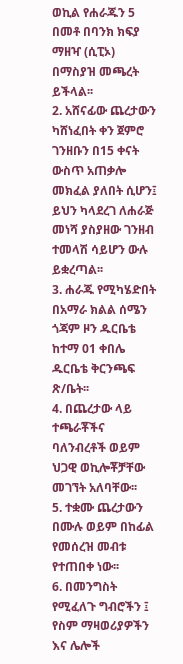ወኪል የሐራጁን 5 በመቶ በባንክ ክፍያ ማዘዣ (ሲፒኦ) በማስያዝ መጫረት ይችላል፡፡
2. አሸናፊው ጨረታውን ካሸነፈበት ቀን ጀምሮ ገንዘቡን በ15 ቀናት ውስጥ አጠቃሎ መክፈል ያለበት ሲሆን፤ ይህን ካላደረገ ለሐራጅ መነሻ ያስያዘው ገንዘብ ተመላሽ ሳይሆን ውሉ ይቋረጣል፡፡
3. ሐራጁ የሚካሄድበት በአማራ ክልል ሰሜን ጎጃም ዞን ዱርቤቴ ከተማ 01 ቀበሌ ዱርቤቴ ቅርንጫፍ ጽ/ቤት፡፡
4. በጨረታው ላይ ተጫራቾችና ባለንብረቶች ወይም ህጋዊ ወኪሎቾቻቸው መገኘት አለባቸው፡፡
5. ተቋሙ ጨረታውን በሙሉ ወይም በከፊል የመሰረዝ መብቱ የተጠበቀ ነው፡፡
6. በመንግስት የሚፈለጉ ግብሮችን ፤ የስም ማዛወሪያዎችን እና ሌሎች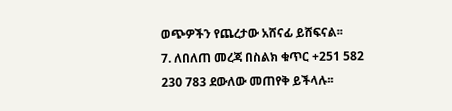ወጭዎችን የጨረታው አሸናፊ ይሸፍናል፡፡
7. ለበለጠ መረጃ በስልክ ቁጥር +251 582 230 783 ደውለው መጠየቅ ይችላሉ፡፡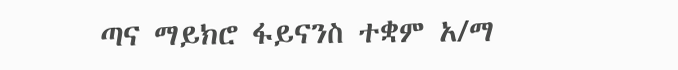ጣና ማይክሮ ፋይናንስ ተቋም አ/ማ